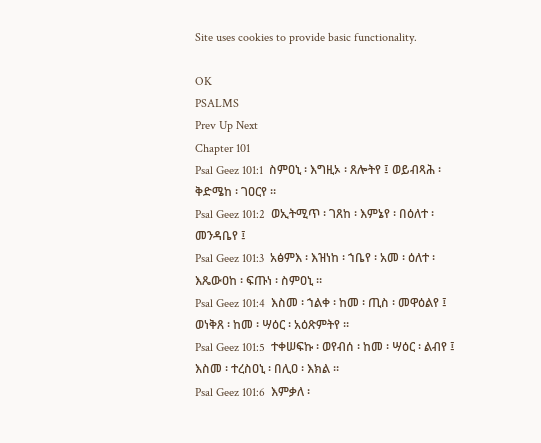Site uses cookies to provide basic functionality.

OK
PSALMS
Prev Up Next
Chapter 101
Psal Geez 101:1  ስምዐኒ ፡ እግዚኦ ፡ ጸሎትየ ፤ ወይብጻሕ ፡ ቅድሜከ ፡ ገዐርየ ።
Psal Geez 101:2  ወኢትሚጥ ፡ ገጸከ ፡ እምኔየ ፡ በዕለተ ፡ መንዳቤየ ፤
Psal Geez 101:3  አፅምእ ፡ እዝነከ ፡ ኀቤየ ፡ አመ ፡ ዕለተ ፡ እጼውዐከ ፡ ፍጡነ ፡ ስምዐኒ ።
Psal Geez 101:4  እስመ ፡ ኀልቀ ፡ ከመ ፡ ጢስ ፡ መዋዕልየ ፤ ወነቅጸ ፡ ከመ ፡ ሣዕር ፡ አዕጽምትየ ።
Psal Geez 101:5  ተቀሠፍኩ ፡ ወየብሰ ፡ ከመ ፡ ሣዕር ፡ ልብየ ፤ እስመ ፡ ተረስዐኒ ፡ በሊዐ ፡ እክል ።
Psal Geez 101:6  እምቃለ ፡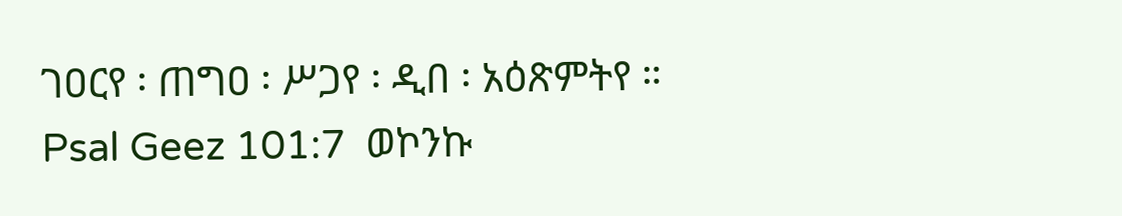ገዐርየ ፡ ጠግዐ ፡ ሥጋየ ፡ ዲበ ፡ አዕጽምትየ ።
Psal Geez 101:7  ወኮንኩ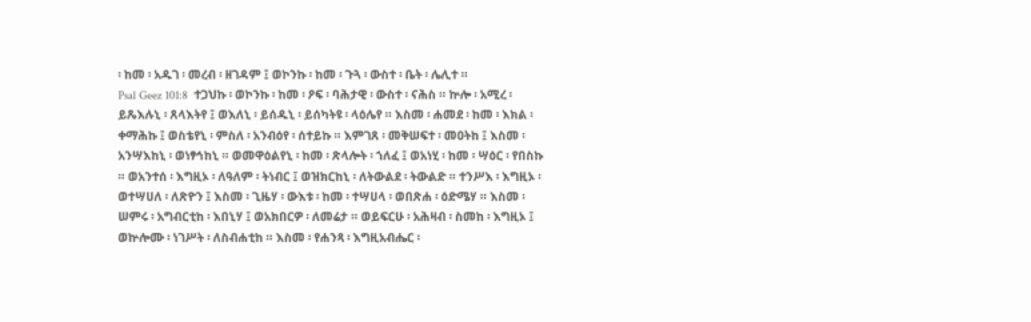፡ ከመ ፡ አዱገ ፡ መረብ ፡ ዘገዳም ፤ ወኮንኩ ፡ ከመ ፡ ጉጓ ፡ ውስተ ፡ ቤት ፡ ሌሊተ ።
Psal Geez 101:8  ተጋህኩ ፡ ወኮንኩ ፡ ከመ ፡ ዖፍ ፡ ባሕታዊ ፡ ውስተ ፡ ናሕስ ። ኵሎ ፡ አሚረ ፡ ይጼእሉኒ ፡ ጸላእትየ ፤ ወእለኒ ፡ ይሰዱኒ ፡ ይሰካትዩ ፡ ላዕሌየ ። እስመ ፡ ሐመደ ፡ ከመ ፡ እክል ፡ ቀማሕኩ ፤ ወስቴየኒ ፡ ምስለ ፡ አንብዕየ ፡ ሰተይኩ ። እምገጸ ፡ መቅሠፍተ ፡ መዐትከ ፤ እስመ ፡ አንሣእከኒ ፡ ወነፃኅከኒ ። ወመዋዕልየኒ ፡ ከመ ፡ ጽላሎት ፡ ኀለፈ ፤ ወአነሂ ፡ ከመ ፡ ሣዕር ፡ የበስኩ ። ወአንተሰ ፡ እግዚኦ ፡ ለዓለም ፡ ትነብር ፤ ወዝክርከኒ ፡ ለትውልደ ፡ ትውልድ ። ተንሥእ ፡ እግዚኦ ፡ ወተሣሀለ ፡ ለጽዮን ፤ እስመ ፡ ጊዜሃ ፡ ውእቱ ፡ ከመ ፡ ተሣሀላ ፡ ወበጽሐ ፡ ዕድሜሃ ። እስመ ፡ ሠምሩ ፡ አግብርቲከ ፡ እበኒሃ ፤ ወአክበርዎ ፡ ለመሬታ ። ወይፍርሁ ፡ አሕዛብ ፡ ስመከ ፡ እግዚኦ ፤ ወኵሎሙ ፡ ነገሥት ፡ ለስብሐቲከ ። እስመ ፡ የሐንጻ ፡ እግዚአብሔር ፡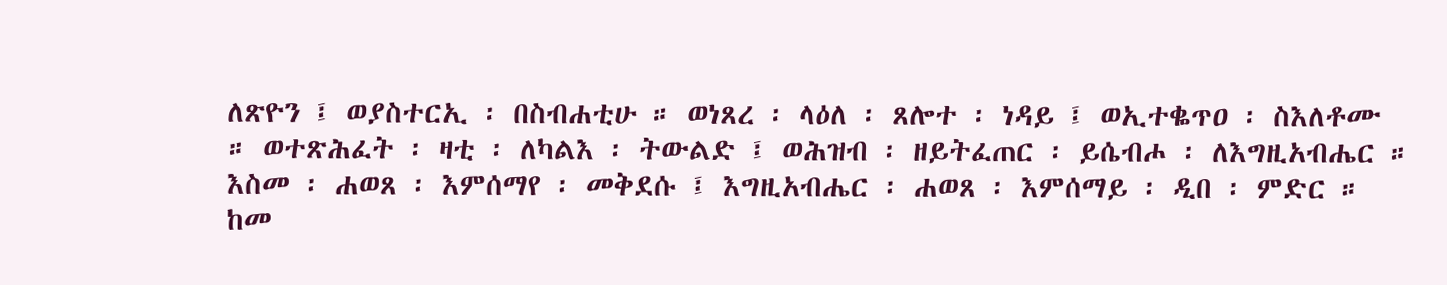ለጽዮን ፤ ወያስተርኢ ፡ በስብሐቲሁ ። ወነጸረ ፡ ላዕለ ፡ ጸሎተ ፡ ነዳይ ፤ ወኢተቈጥዐ ፡ ስእለቶሙ ። ወተጽሕፈት ፡ ዛቲ ፡ ለካልእ ፡ ትውልድ ፤ ወሕዝብ ፡ ዘይትፈጠር ፡ ይሴብሖ ፡ ለእግዚአብሔር ። እስመ ፡ ሐወጸ ፡ እምሰማየ ፡ መቅደሱ ፤ እግዚአብሔር ፡ ሐወጸ ፡ እምሰማይ ፡ ዲበ ፡ ምድር ። ከመ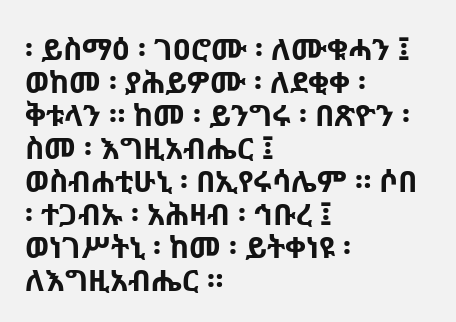፡ ይስማዕ ፡ ገዐሮሙ ፡ ለሙቁሓን ፤ ወከመ ፡ ያሕይዎሙ ፡ ለደቂቀ ፡ ቅቱላን ። ከመ ፡ ይንግሩ ፡ በጽዮን ፡ ስመ ፡ እግዚአብሔር ፤ ወስብሐቲሁኒ ፡ በኢየሩሳሌም ። ሶበ ፡ ተጋብኡ ፡ አሕዛብ ፡ ኅቡረ ፤ ወነገሥትኒ ፡ ከመ ፡ ይትቀነዩ ፡ ለእግዚአብሔር ።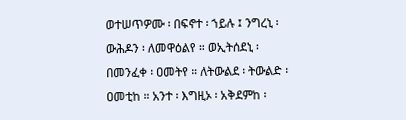ወተሠጥዎሙ ፡ በፍኖተ ፡ ኀይሉ ፤ ንግረኒ ፡ ውሕዶን ፡ ለመዋዕልየ ። ወኢትሰደኒ ፡ በመንፈቀ ፡ ዐመትየ ። ለትውልደ ፡ ትውልድ ፡ ዐመቲከ ። አንተ ፡ እግዚኦ ፡ አቅደምከ ፡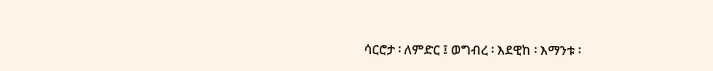ሳርሮታ ፡ ለምድር ፤ ወግብረ ፡ እደዊከ ፡ እማንቱ ፡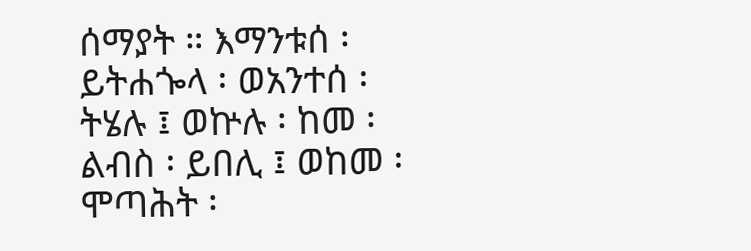ሰማያት ። እማንቱሰ ፡ ይትሐጐላ ፡ ወአንተሰ ፡ ትሄሉ ፤ ወኵሉ ፡ ከመ ፡ ልብስ ፡ ይበሊ ፤ ወከመ ፡ ሞጣሕት ፡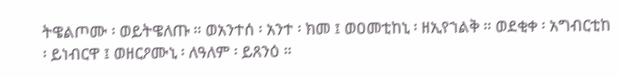ትዌልጦሙ ፡ ወይትዌለጡ ። ወአንተሰ ፡ አንተ ፡ ክመ ፤ ወዐመቲከኒ ፡ ዘኢየኀልቅ ። ወደቂቀ ፡ አግብርቲከ ፡ ይነብርዋ ፤ ወዘርዖሙኒ ፡ ለዓለም ፡ ይጸንዕ ።